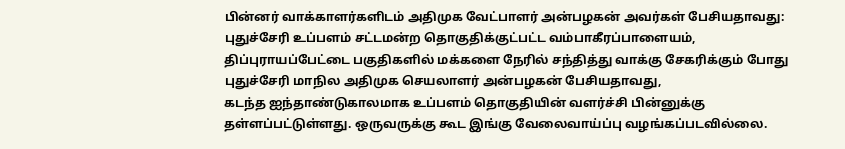பின்னர் வாக்காளர்களிடம் அதிமுக வேட்பாளர் அன்பழகன் அவர்கள் பேசியதாவது:
புதுச்சேரி உப்பளம் சட்டமன்ற தொகுதிக்குட்பட்ட வம்பாகீரப்பாளையம், திப்புராயப்பேட்டை பகுதிகளில் மக்களை நேரில் சந்தித்து வாக்கு சேகரிக்கும் போது புதுச்சேரி மாநில அதிமுக செயலாளர் அன்பழகன் பேசியதாவது,
கடந்த ஐந்தாண்டுகாலமாக உப்பளம் தொகுதியின் வளர்ச்சி பின்னுக்கு தள்ளப்பட்டுள்ளது. ஒருவருக்கு கூட இங்கு வேலைவாய்ப்பு வழங்கப்படவில்லை.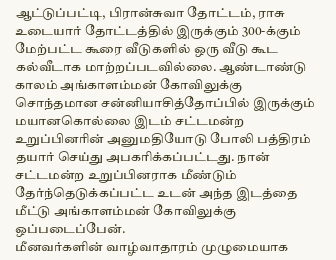ஆட்டுப்பட்டி, பிரான்சுவா தோட்டம், ராசு உடையார் தோட்டத்தில் இருக்கும் 300-க்கும் மேற்பட்ட கூரை வீடுகளில் ஒரு வீடு கூட கல்வீடாக மாற்றப்படவில்லை. ஆண்டாண்டு காலம் அங்காளம்மன் கோவிலுக்கு சொந்தமான சன்னியாசித்தோப்பில் இருக்கும் மயானகொல்லை இடம் சட்டமன்ற உறுப்பினரின் அனுமதியோடு போலி பத்திரம் தயார் செய்து அபகரிக்கப்பட்டது. நான் சட்டமன்ற உறுப்பினராக மீண்டும் தேர்ந்தெடுக்கப்பட்ட உடன் அந்த இடத்தை மீட்டு அங்காளம்மன் கோவிலுக்கு ஒப்படைப்பேன்.
மீனவர்களின் வாழ்வாதாரம் முழுமையாக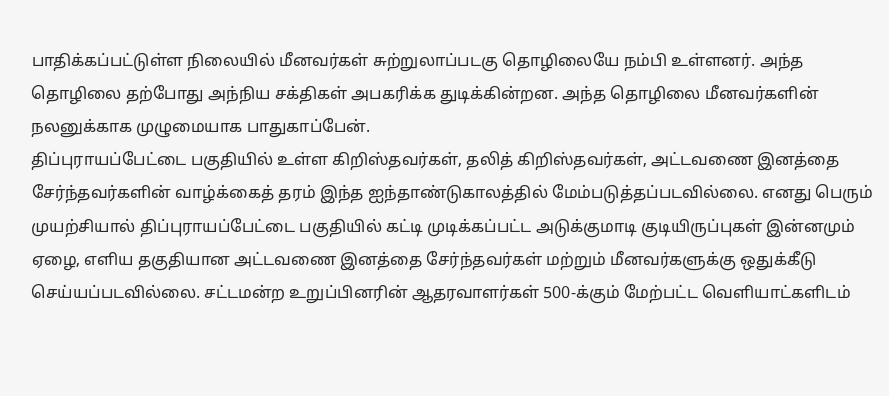பாதிக்கப்பட்டுள்ள நிலையில் மீனவர்கள் சுற்றுலாப்படகு தொழிலையே நம்பி உள்ளனர். அந்த தொழிலை தற்போது அந்நிய சக்திகள் அபகரிக்க துடிக்கின்றன. அந்த தொழிலை மீனவர்களின் நலனுக்காக முழுமையாக பாதுகாப்பேன்.
திப்புராயப்பேட்டை பகுதியில் உள்ள கிறிஸ்தவர்கள், தலித் கிறிஸ்தவர்கள், அட்டவணை இனத்தை சேர்ந்தவர்களின் வாழ்க்கைத் தரம் இந்த ஐந்தாண்டுகாலத்தில் மேம்படுத்தப்படவில்லை. எனது பெரும் முயற்சியால் திப்புராயப்பேட்டை பகுதியில் கட்டி முடிக்கப்பட்ட அடுக்குமாடி குடியிருப்புகள் இன்னமும் ஏழை, எளிய தகுதியான அட்டவணை இனத்தை சேர்ந்தவர்கள் மற்றும் மீனவர்களுக்கு ஒதுக்கீடு செய்யப்படவில்லை. சட்டமன்ற உறுப்பினரின் ஆதரவாளர்கள் 500-க்கும் மேற்பட்ட வெளியாட்களிடம்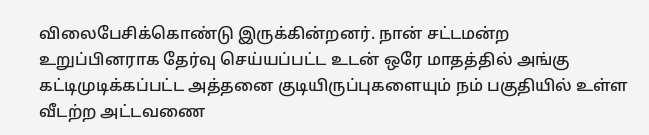விலைபேசிக்கொண்டு இருக்கின்றனர். நான் சட்டமன்ற உறுப்பினராக தேர்வு செய்யப்பட்ட உடன் ஒரே மாதத்தில் அங்கு கட்டிமுடிக்கப்பட்ட அத்தனை குடியிருப்புகளையும் நம் பகுதியில் உள்ள வீடற்ற அட்டவணை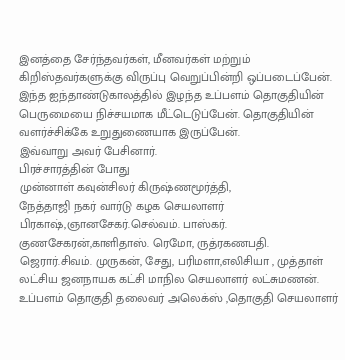இனத்தை சேர்ந்தவர்கள், மீனவர்கள் மற்றும் கிறிஸ்தவர்களுக்கு விருப்பு வெறுப்பின்றி ஒப்படைப்பேன்.
இந்த ஐந்தாண்டுகாலத்தில் இழந்த உப்பளம் தொகுதியின் பெருமையை நிச்சயமாக மீட்டெடுப்பேன். தொகுதியின் வளர்ச்சிக்கே உறுதுணையாக இருப்பேன்.
இவ்வாறு அவர் பேசினார்.
பிரச்சாரத்தின் போது
முன்னாள் கவுன்சிலர் கிருஷ்ணமூர்த்தி,
நேத்தாஜி நகர் வார்டு கழக செயலாளர் பிரகாஷ்,ஞானசேகர்.செல்வம். பாஸ்கர். குணசேகரன்,காளிதாஸ். ரெமோ, ருத்ரகணபதி. ஜெரார்.சிவம். முருகன், சேது, பரிமளா,எலிசியா , முத்தாள் லட்சிய ஜனநாயக கட்சி மாநில செயலாளர் லட்சுமணன். உப்பளம் தொகுதி தலைவர் அலெக்ஸ் ,தொகுதி செயலாளர்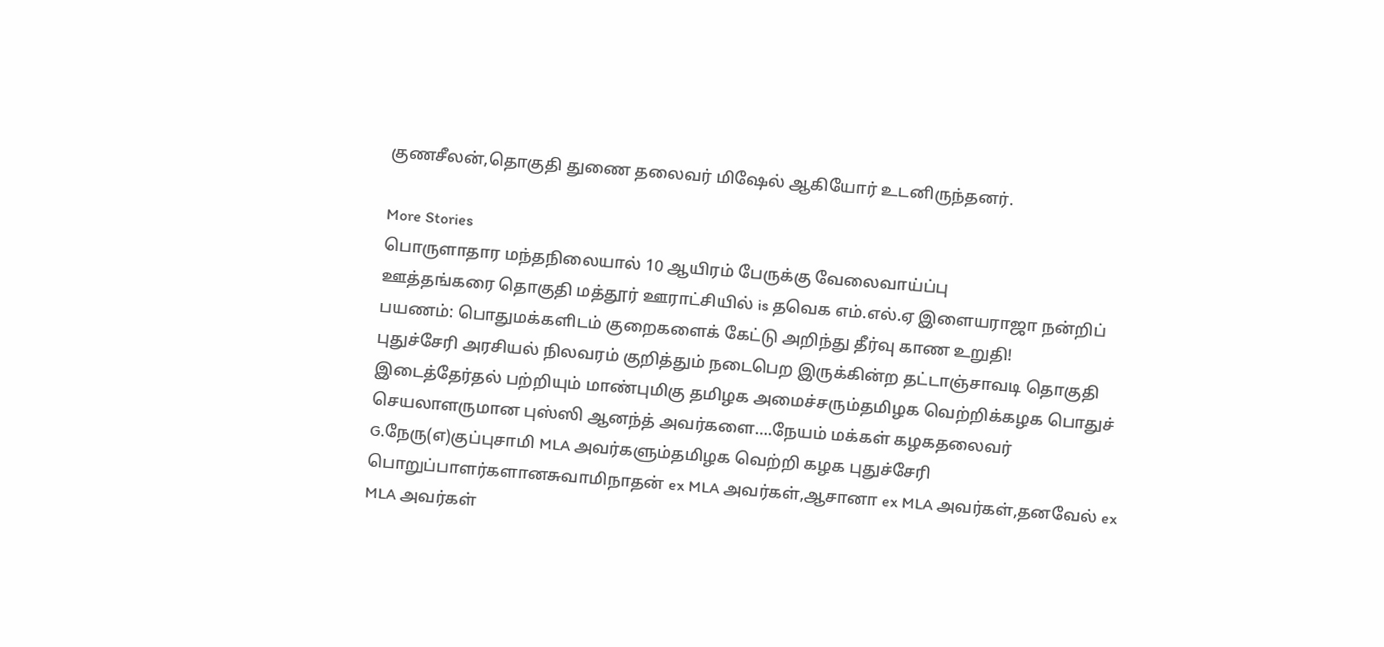குணசீலன்,தொகுதி துணை தலைவர் மிஷேல் ஆகியோர் உடனிருந்தனர்.

More Stories
பொருளாதார மந்தநிலையால் 10 ஆயிரம் பேருக்கு வேலைவாய்ப்பு
ஊத்தங்கரை தொகுதி மத்தூர் ஊராட்சியில் is தவெக எம்.எல்.ஏ இளையராஜா நன்றிப் பயணம்: பொதுமக்களிடம் குறைகளைக் கேட்டு அறிந்து தீர்வு காண உறுதி!
புதுச்சேரி அரசியல் நிலவரம் குறித்தும் நடைபெற இருக்கின்ற தட்டாஞ்சாவடி தொகுதி இடைத்தேர்தல் பற்றியும் மாண்புமிகு தமிழக அமைச்சரும்தமிழக வெற்றிக்கழக பொதுச் செயலாளருமான புஸ்ஸி ஆனந்த் அவர்களை….நேயம் மக்கள் கழகதலைவர் G.நேரு(எ)குப்புசாமி MLA அவர்களும்தமிழக வெற்றி கழக புதுச்சேரி பொறுப்பாளர்களானசுவாமிநாதன் ex MLA அவர்கள்,ஆசானா ex MLA அவர்கள்,தனவேல் ex MLA அவர்கள்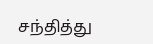சந்தித்து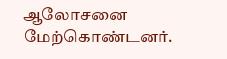ஆலோசனை மேற்கொண்டனர்.